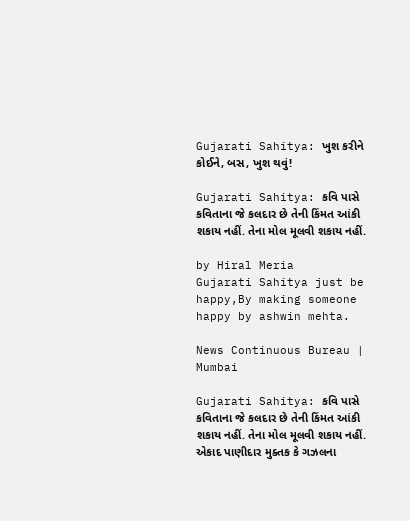Gujarati Sahitya: ખુશ કરીને કોઈને, બસ, ખુશ થવું!

Gujarati Sahitya: કવિ પાસે કવિતાના જે કલદાર છે તેની કિંમત આંકી શકાય નહીં. તેના મોલ મૂલવી શકાય નહીં.

by Hiral Meria
Gujarati Sahitya just be happy,By making someone happy by ashwin mehta.

News Continuous Bureau | Mumbai

Gujarati Sahitya: કવિ પાસે કવિતાના જે કલદાર છે તેની કિંમત આંકી શકાય નહીં. તેના મોલ મૂલવી શકાય નહીં. એકાદ પાણીદાર મુક્તક કે ગઝલના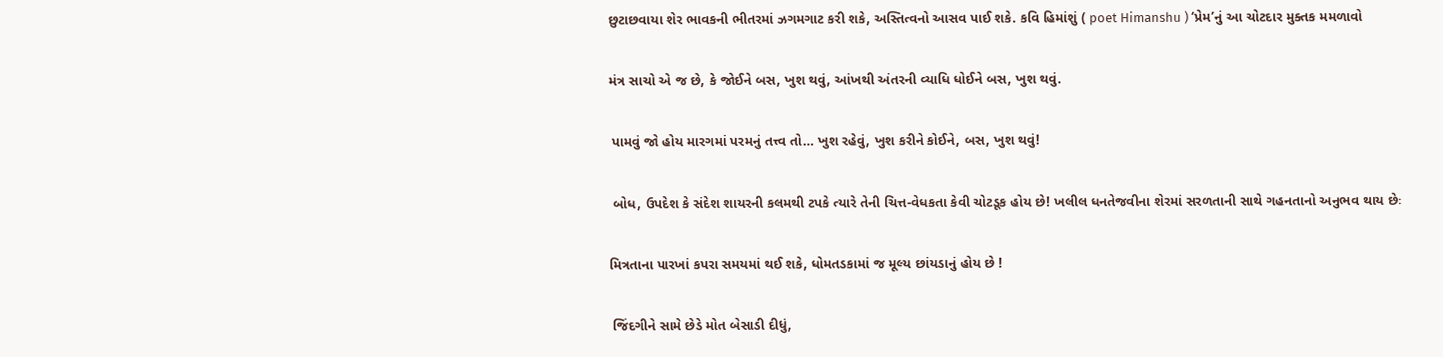છુટાછવાયા શેર ભાવકની ભીતરમાં ઝગમગાટ કરી શકે, અસ્તિત્વનો આસવ પાઈ શકે. કવિ હિમાંશું ( poet Himanshu ) ‘પ્રેમ’નું આ ચોટદાર મુક્તક મમળાવો

મંત્ર સાચો એ જ છે, કે જોઈને બસ, ખુશ થવું, આંખથી અંતરની વ્યાધિ ધોઈને બસ, ખુશ થવું.

 પામવું જો હોય મારગમાં પરમનું તત્ત્વ તો… ખુશ રહેવું, ખુશ કરીને કોઈને, બસ, ખુશ થવું!

 બોધ, ઉપદેશ કે સંદેશ શાયરની કલમથી ટપકે ત્યારે તેની ચિત્ત-વેધકતા કેવી ચોટડૂક હોય છે! ખલીલ ધનતેજવીના શેરમાં સરળતાની સાથે ગહનતાનો અનુભવ થાય છેઃ

મિત્રતાના પારખાં કપરા સમયમાં થઈ શકે, ધોમતડકામાં જ મૂલ્ય છાંયડાનું હોય છે !

 જિંદગીને સામે છેડે મોત બેસાડી દીધું,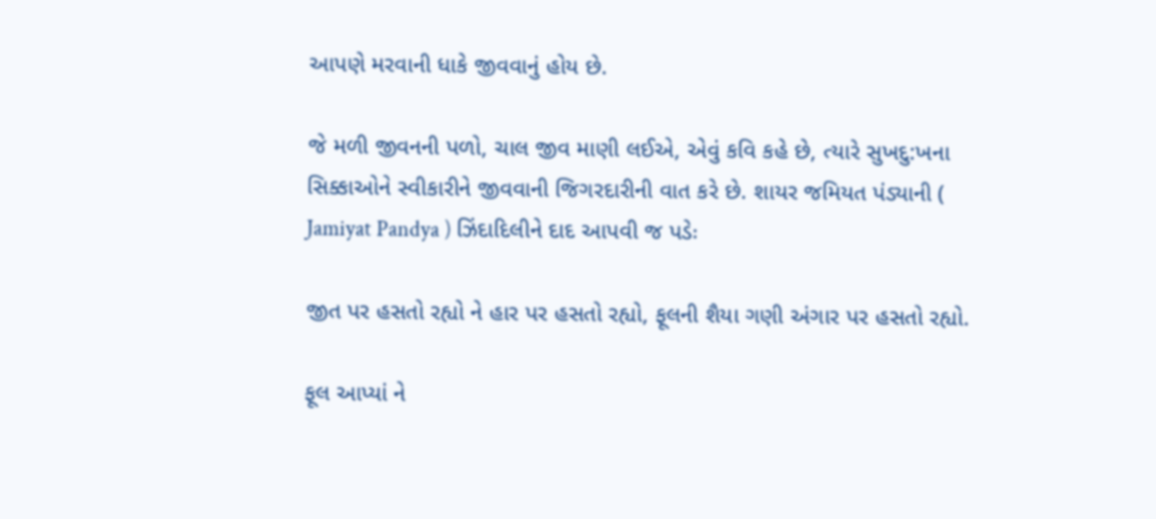આપણે મરવાની ધાકે જીવવાનું હોય છે.

જે મળી જીવનની પળો, ચાલ જીવ માણી લઈએ, એવું કવિ કહે છે, ત્યારે સુખદુ:ખના સિક્કાઓને સ્વીકારીને જીવવાની જિગરદારીની વાત કરે છે. શાયર જમિયત પંડ્યાની ( Jamiyat Pandya ) ઝિંદાદિલીને દાદ આપવી જ પડેઃ

જીત પર હસતો રહ્યો ને હાર પર હસતો રહ્યો, ફૂલની શૈયા ગણી અંગાર પર હસતો રહ્યો.

ફૂલ આપ્યાં ને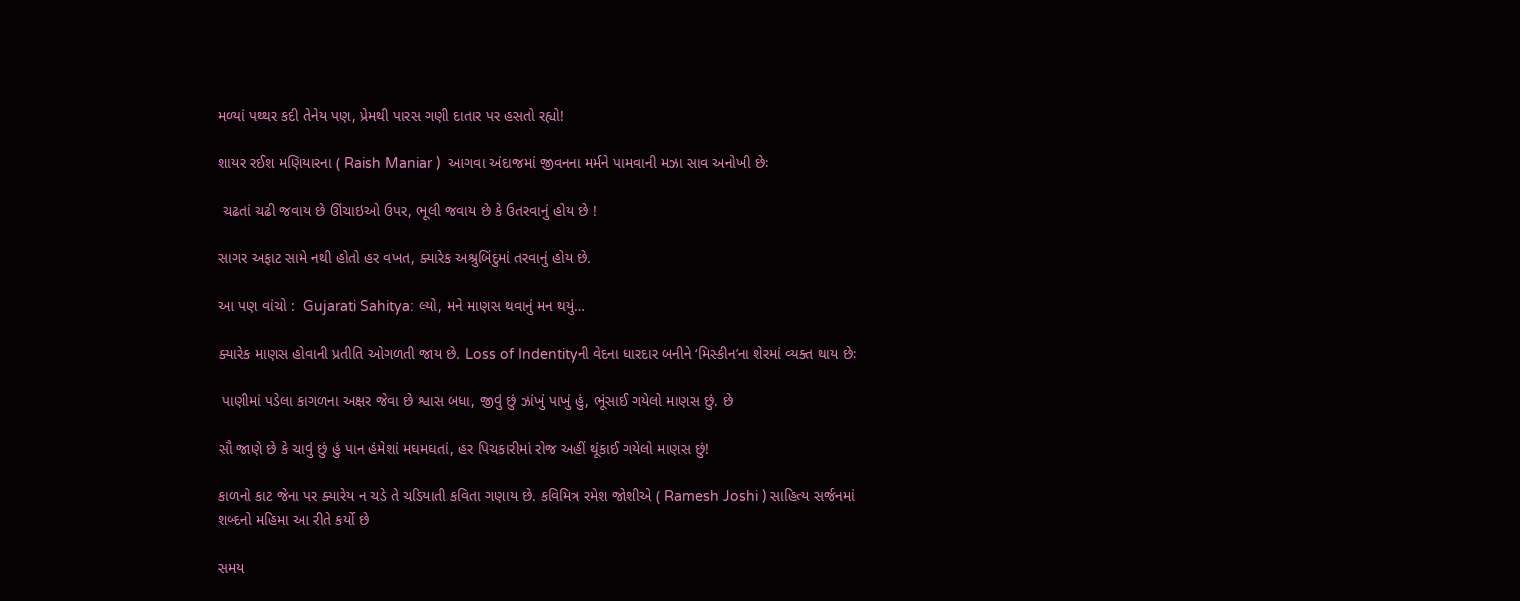મળ્યાં પથ્થર કદી તેનેય પણ, પ્રેમથી પારસ ગણી દાતાર પર હસતો રહ્યો!

શાયર રઈશ મણિયારના ( Raish Maniar )  આગવા અંદાજમાં જીવનના મર્મને પામવાની મઝા સાવ અનોખી છેઃ

 ચઢતાં ચઢી જવાય છે ઊંચાઇઓ ઉપર, ભૂલી જવાય છે કે ઉતરવાનું હોય છે !

સાગર અફાટ સામે નથી હોતો હર વખત, ક્યારેક અશ્રુબિંદુમાં તરવાનું હોય છે.

આ પણ વાંચો :  Gujarati Sahitya: લ્યો, મને માણસ થવાનું મન થયું…

ક્યારેક માણસ હોવાની પ્રતીતિ ઓગળતી જાય છે. Loss of Indentityની વેદના ધારદાર બનીને ‘મિસ્કીન’ના શેરમાં વ્યક્ત થાય છેઃ

 પાણીમાં પડેલા કાગળના અક્ષર જેવા છે શ્વાસ બધા, જીવું છું ઝાંખું પાખું હું, ભૂંસાઈ ગયેલો માણસ છું. છે

સૌ જાણે છે કે ચાવું છું હું પાન હંમેશાં મઘમઘતાં, હર પિચકારીમાં રોજ અહીં થૂંકાઈ ગયેલો માણસ છું!

કાળનો કાટ જેના પર ક્યારેય ન ચડે તે ચડિયાતી કવિતા ગણાય છે. કવિમિત્ર રમેશ જોશીએ ( Ramesh Joshi ) સાહિત્ય સર્જનમાં શબ્દનો મહિમા આ રીતે કર્યો છે

સમય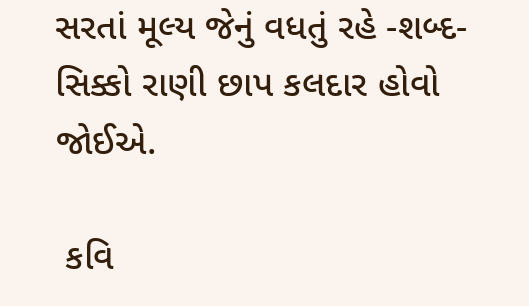સરતાં મૂલ્ય જેનું વધતું રહે -શબ્દ-સિક્કો રાણી છાપ કલદાર હોવો જોઈએ.

 કવિ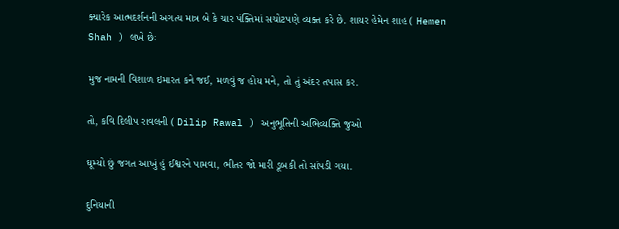ક્યારેક આત્મદર્શનની અગત્ય માત્ર બે કે ચાર પંક્તિમાં સચોટપણે વ્યક્ત કરે છે. શાયર હેમેન શાહ ( Hemen Shah ) લખે છેઃ

મુજ નામની વિશાળ ઇમારત કને જઈ, મળવું જ હોય મને, તો તું અંદર તપાસ કર.

તો, કવિ દિલીપ રાવલની ( Dilip Rawal ) અનુભૂતિની અભિવ્યક્તિ જુઓ

ઘૂમ્યો છું જગત આખું હું ઈશ્વરને પામવા, ભીતર જો મારી ડૂબકી તો સાંપડી ગયા.

દુનિયાની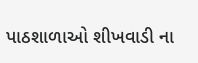પાઠશાળાઓ શીખવાડી ના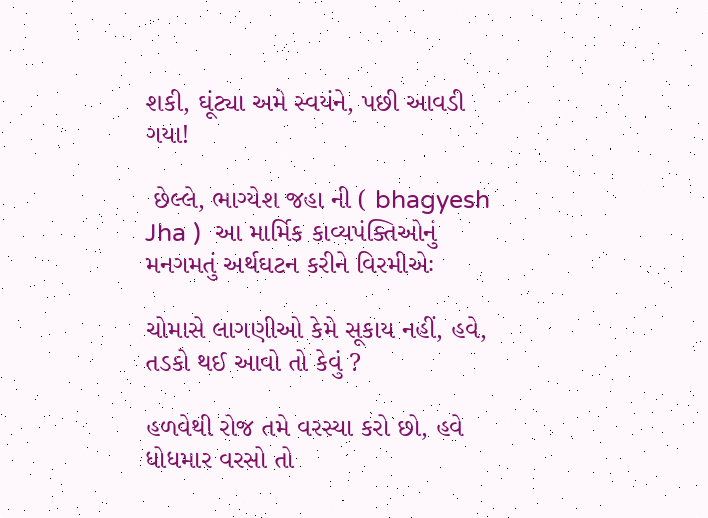શકી, ઘૂંટ્યા અમે સ્વયંને, પછી આવડી ગયા!

 છેલ્લે, ભાગ્યેશ જહા ની ( bhagyesh Jha )  આ માર્મિક કાવ્યપંક્તિઓનું મનગમતું અર્થઘટન કરીને વિરમીએઃ

ચોમાસે લાગણીઓ કેમે સૂકાય નહીં, હવે, તડકો થઈ આવો તો કેવું ?

હળવેથી રોજ તમે વરસ્યા કરો છો, હવે ધોધમાર વરસો તો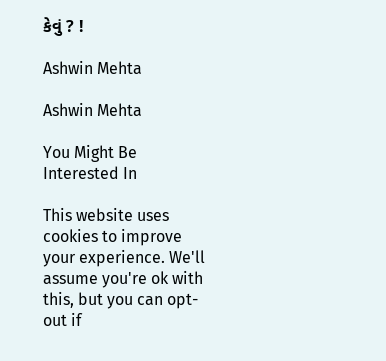કેવું ? !

Ashwin Mehta

Ashwin Mehta

You Might Be Interested In

This website uses cookies to improve your experience. We'll assume you're ok with this, but you can opt-out if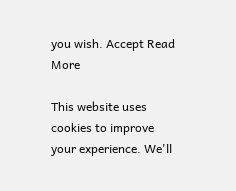you wish. Accept Read More

This website uses cookies to improve your experience. We'll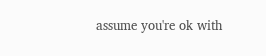assume you're ok with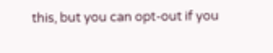this, but you can opt-out if you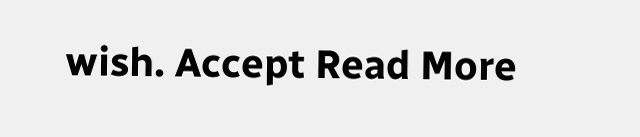wish. Accept Read More